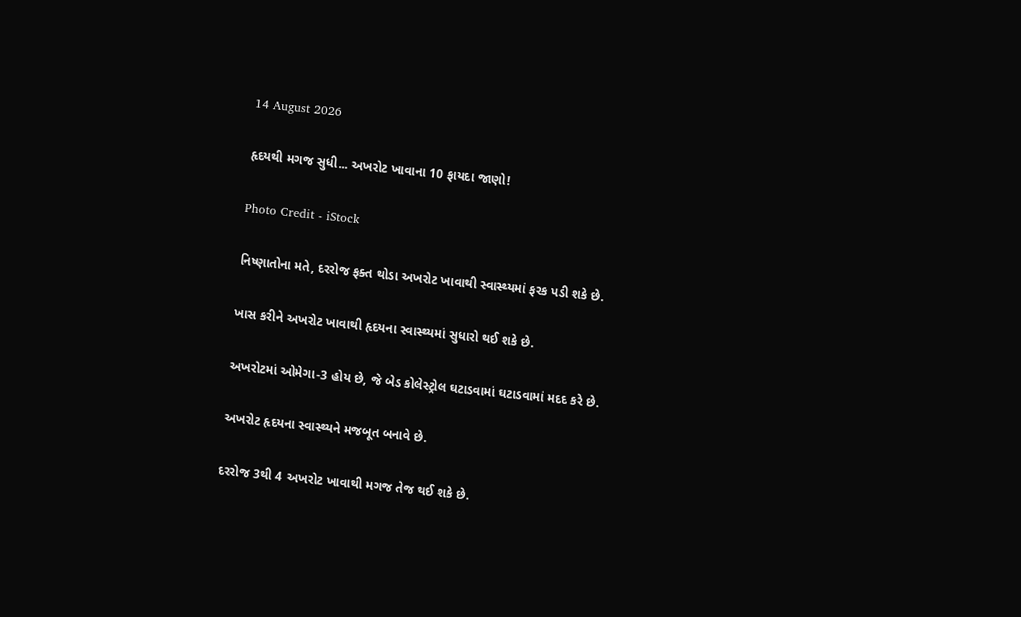14 August 2026

હૃદયથી મગજ સુધી... અખરોટ ખાવાના 10 ફાયદા જાણો!

Photo Credit - iStock

નિષ્ણાતોના મતે, દરરોજ ફક્ત થોડા અખરોટ ખાવાથી સ્વાસ્થ્યમાં ફરક પડી શકે છે.

ખાસ કરીને અખરોટ ખાવાથી હૃદયના સ્વાસ્થ્યમાં સુધારો થઈ શકે છે.

અખરોટમાં ઓમેગા-3 હોય છે, જે બેડ કોલેસ્ટ્રોલ ઘટાડવામાં ઘટાડવામાં મદદ કરે છે.

અખરોટ હૃદયના સ્વાસ્થ્યને મજબૂત બનાવે છે.

દરરોજ 3થી 4 અખરોટ ખાવાથી મગજ તેજ થઈ શકે છે.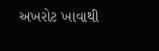અખરોટ ખાવાથી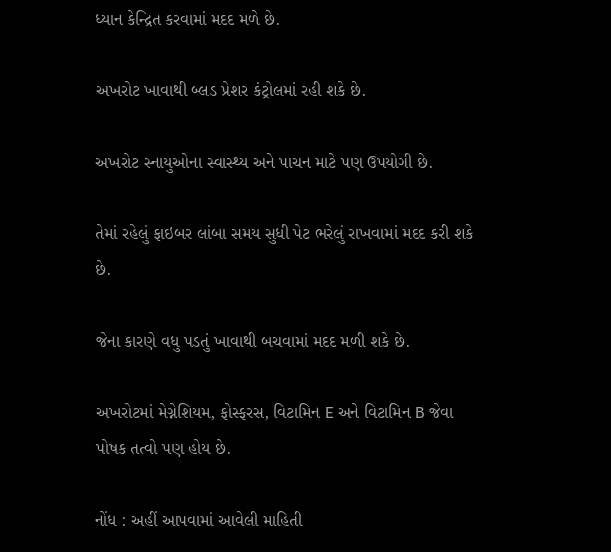ધ્યાન કેન્દ્રિત કરવામાં મદદ મળે છે.

અખરોટ ખાવાથી બ્લડ પ્રેશર કંટ્રોલમાં રહી શકે છે.

અખરોટ સ્નાયુઓના સ્વાસ્થ્ય અને પાચન માટે પણ ઉપયોગી છે.

તેમાં રહેલું ફાઇબર લાંબા સમય સુધી પેટ ભરેલું રાખવામાં મદદ કરી શકે છે.

જેના કારણે વધુ પડતું ખાવાથી બચવામાં મદદ મળી શકે છે.

અખરોટમાં મેગ્નેશિયમ, ફોસ્ફરસ, વિટામિન E અને વિટામિન B જેવા પોષક તત્વો પણ હોય છે.

નોંધ : અહીં આપવામાં આવેલી માહિતી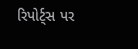રિપોર્ટ્સ પર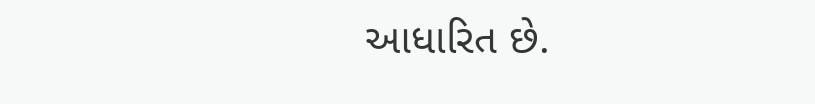આધારિત છે.